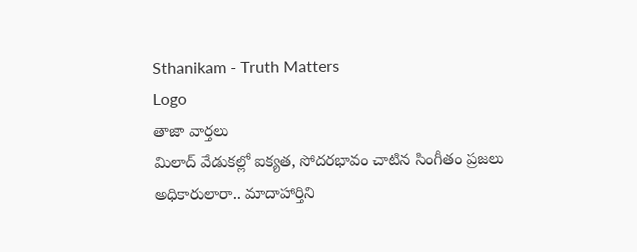Sthanikam - Truth Matters
Logo
తాజా వార్తలు
మిలాద్‌ వేడుకల్లో ఐక్యత, సోదరభావం చాటిన సింగీతం ప్రజలు అధికారులారా.. మాదాహార్తిని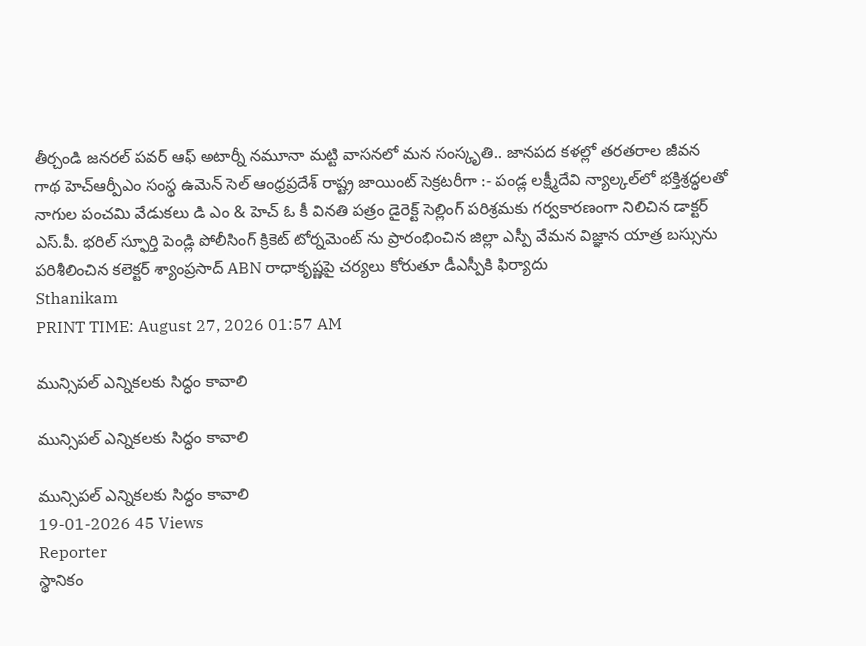తీర్చండి జనరల్ పవర్ ఆఫ్ అటార్నీ నమూనా మట్టి వాసనలో మన సంస్కృతి.. జానపద కళల్లో తరతరాల జీవన గాథ హెచ్ఆర్పీఎం సంస్థ ఉమెన్ సెల్ ఆంధ్రప్రదేశ్ రాష్ట్ర జాయింట్ సెక్రటరీగా :- పండ్ల లక్ష్మీదేవి న్యాల్కల్‌లో భక్తిశ్రద్ధలతో నాగుల పంచమి వేడుకలు డి ఎం & హెచ్ ఓ కీ వినతి పత్రం డైరెక్ట్ సెల్లింగ్ పరిశ్రమకు గర్వకారణంగా నిలిచిన డాక్టర్ ఎస్.పీ. భరిల్ స్ఫూర్తి పెండ్లి పోలీసింగ్ క్రికెట్ టోర్నమెంట్ ను ప్రారంభించిన జిల్లా ఎస్పీ వేమన విజ్ఞాన యాత్ర బస్సును పరిశీలించిన కలెక్టర్ శ్యాంప్రసాద్ ABN రాధాకృష్ణపై చర్యలు కోరుతూ డీఎస్పీకి ఫిర్యాదు
Sthanikam
PRINT TIME: August 27, 2026 01:57 AM

మున్సిపల్ ఎన్నికలకు సిద్ధం కావాలి

మున్సిపల్ ఎన్నికలకు సిద్ధం కావాలి

మున్సిపల్ ఎన్నికలకు సిద్ధం కావాలి
19-01-2026 45 Views
Reporter
స్థానికం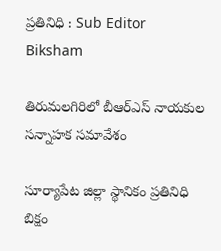ప్రతినిధి : Sub Editor
Biksham

తిరుమలగిరిలో బీఆర్ఎస్ నాయకుల సన్నాహక సమావేశం

సూర్యాపేట జిల్లా స్థానికం ప్రతినిధి బిక్షం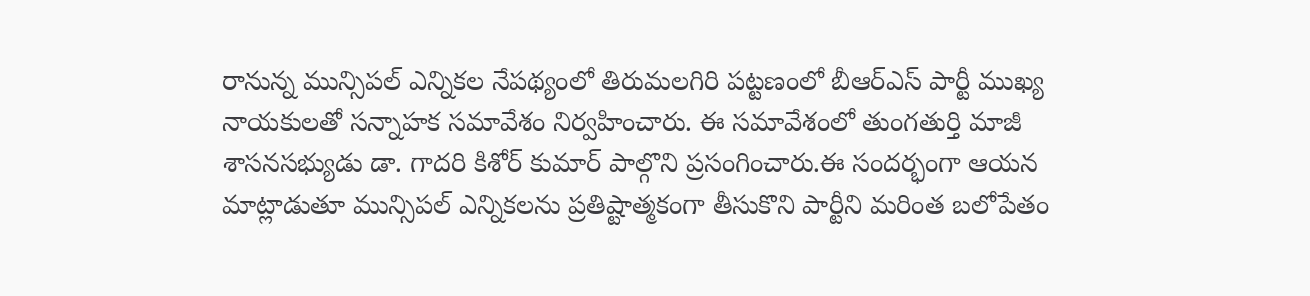రానున్న మున్సిపల్ ఎన్నికల నేపథ్యంలో తిరుమలగిరి పట్టణంలో బీఆర్ఎస్ పార్టీ ముఖ్య నాయకులతో సన్నాహక సమావేశం నిర్వహించారు. ఈ సమావేశంలో తుంగతుర్తి మాజీ శాసనసభ్యుడు డా. గాదరి కిశోర్ కుమార్ పాల్గొని ప్రసంగించారు.ఈ సందర్భంగా ఆయన మాట్లాడుతూ మున్సిపల్ ఎన్నికలను ప్రతిష్టాత్మకంగా తీసుకొని పార్టీని మరింత బలోపేతం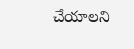చేయాలని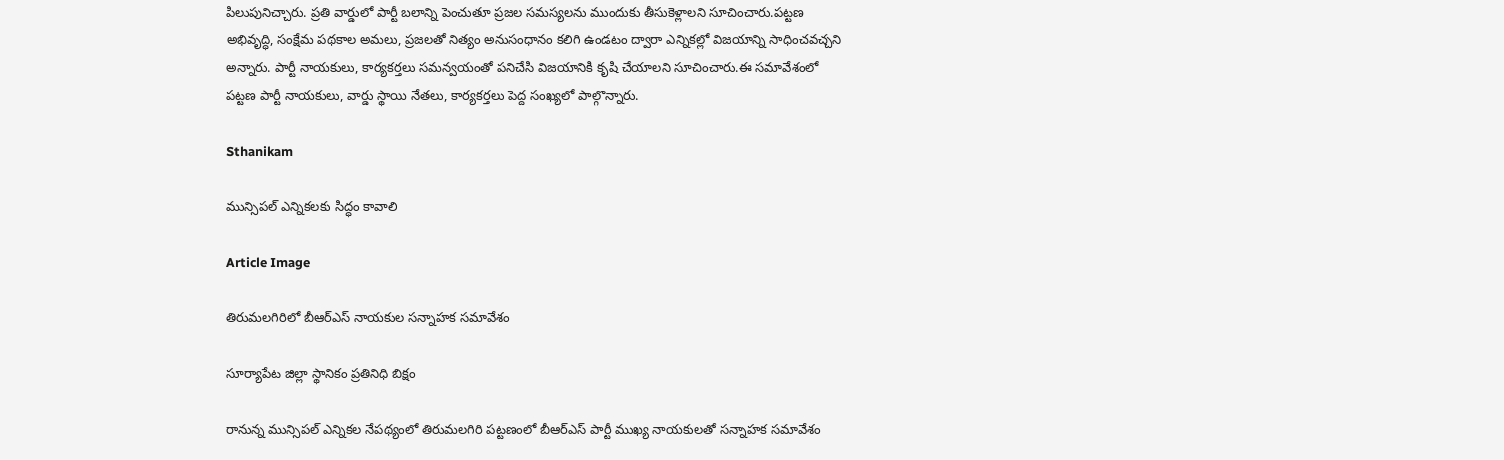పిలుపునిచ్చారు. ప్రతి వార్డులో పార్టీ బలాన్ని పెంచుతూ ప్రజల సమస్యలను ముందుకు తీసుకెళ్లాలని సూచించారు.పట్టణ అభివృద్ధి, సంక్షేమ పథకాల అమలు, ప్రజలతో నిత్యం అనుసంధానం కలిగి ఉండటం ద్వారా ఎన్నికల్లో విజయాన్ని సాధించవచ్చని అన్నారు. పార్టీ నాయకులు, కార్యకర్తలు సమన్వయంతో పనిచేసి విజయానికి కృషి చేయాలని సూచించారు.ఈ సమావేశంలో పట్టణ పార్టీ నాయకులు, వార్డు స్థాయి నేతలు, కార్యకర్తలు పెద్ద సంఖ్యలో పాల్గొన్నారు.

Sthanikam

మున్సిపల్ ఎన్నికలకు సిద్ధం కావాలి

Article Image

తిరుమలగిరిలో బీఆర్ఎస్ నాయకుల సన్నాహక సమావేశం

సూర్యాపేట జిల్లా స్థానికం ప్రతినిధి బిక్షం

రానున్న మున్సిపల్ ఎన్నికల నేపథ్యంలో తిరుమలగిరి పట్టణంలో బీఆర్ఎస్ పార్టీ ముఖ్య నాయకులతో సన్నాహక సమావేశం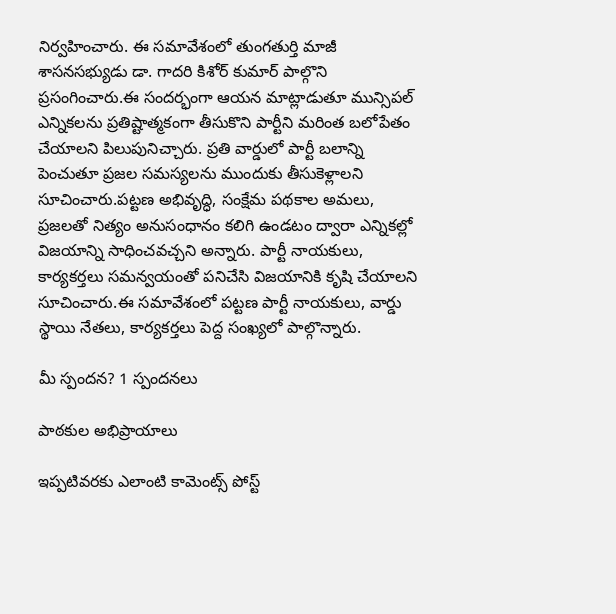నిర్వహించారు. ఈ సమావేశంలో తుంగతుర్తి మాజీ శాసనసభ్యుడు డా. గాదరి కిశోర్ కుమార్ పాల్గొని ప్రసంగించారు.ఈ సందర్భంగా ఆయన మాట్లాడుతూ మున్సిపల్ ఎన్నికలను ప్రతిష్టాత్మకంగా తీసుకొని పార్టీని మరింత బలోపేతం చేయాలని పిలుపునిచ్చారు. ప్రతి వార్డులో పార్టీ బలాన్ని పెంచుతూ ప్రజల సమస్యలను ముందుకు తీసుకెళ్లాలని సూచించారు.పట్టణ అభివృద్ధి, సంక్షేమ పథకాల అమలు, ప్రజలతో నిత్యం అనుసంధానం కలిగి ఉండటం ద్వారా ఎన్నికల్లో విజయాన్ని సాధించవచ్చని అన్నారు. పార్టీ నాయకులు, కార్యకర్తలు సమన్వయంతో పనిచేసి విజయానికి కృషి చేయాలని సూచించారు.ఈ సమావేశంలో పట్టణ పార్టీ నాయకులు, వార్డు స్థాయి నేతలు, కార్యకర్తలు పెద్ద సంఖ్యలో పాల్గొన్నారు.

మీ స్పందన? 1 స్పందనలు

పాఠకుల అభిప్రాయాలు

ఇప్పటివరకు ఎలాంటి కామెంట్స్ పోస్ట్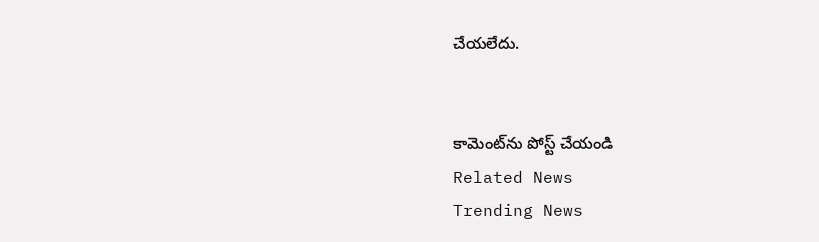చేయలేదు.


కామెంట్‌ను పోస్ట్ చేయండి
Related News
Trending News